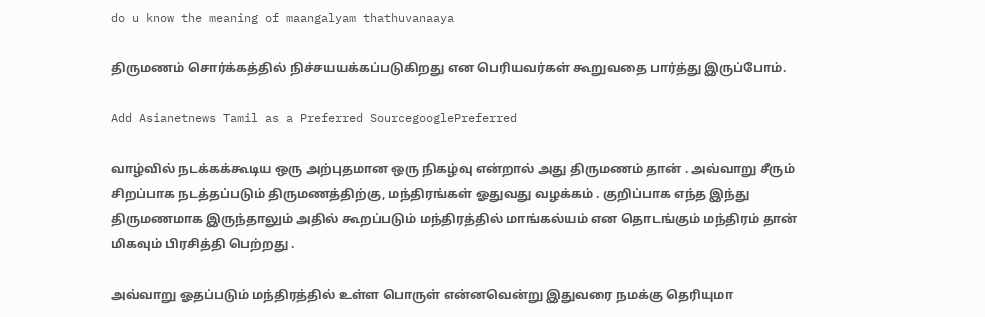do u know the meaning of maangalyam thathuvanaaya

திருமணம் சொர்க்கத்தில் நிச்சயயக்கப்படுகிறது என பெரியவர்கள் கூறுவதை பார்த்து இருப்போம்.

Add Asianetnews Tamil as a Preferred SourcegooglePreferred

வாழ்வில் நடக்கக்கூடிய ஒரு அற்புதமான ஒரு நிகழ்வு என்றால் அது திருமணம் தான் . அவ்வாறு சீரும் சிறப்பாக நடத்தப்படும் திருமணத்திற்கு, மந்திரங்கள் ஓதுவது வழக்கம் . குறிப்பாக எந்த இந்து திருமணமாக இருந்தாலும் அதில் கூறப்படும் மந்திரத்தில் மாங்கல்யம் என தொடங்கும் மந்திரம் தான் மிகவும் பிரசித்தி பெற்றது .

அவ்வாறு ஓதப்படும் மந்திரத்தில் உள்ள பொருள் என்னவென்று இதுவரை நமக்கு தெரியுமா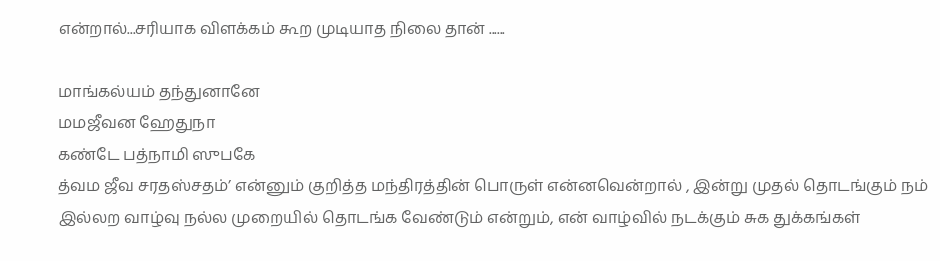என்றால்...சரியாக விளக்கம் கூற முடியாத நிலை தான் ......

மாங்கல்யம் தந்துனானே
மமஜீவன ஹேதுநா
கண்டே பத்நாமி ஸுபகே
த்வம ஜீவ சரதஸ்சதம்’ என்னும் குறித்த மந்திரத்தின் பொருள் என்னவென்றால் , இன்று முதல் தொடங்கும் நம் இல்லற வாழ்வு நல்ல முறையில் தொடங்க வேண்டும் என்றும், என் வாழ்வில் நடக்கும் சுக துக்கங்கள்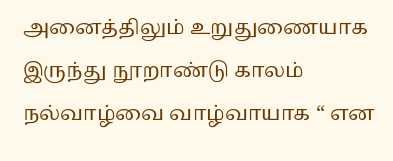அனைத்திலும் உறுதுணையாக இருந்து நூறாண்டு காலம் நல்வாழ்வை வாழ்வாயாக “ என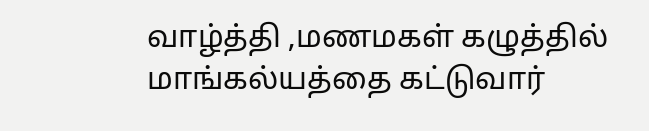வாழ்த்தி ,மணமகள் கழுத்தில் மாங்கல்யத்தை கட்டுவார்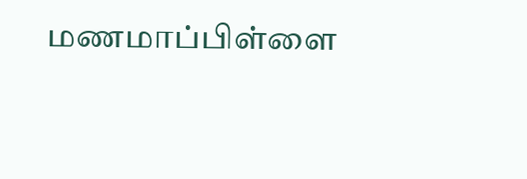மணமாப்பிள்ளை